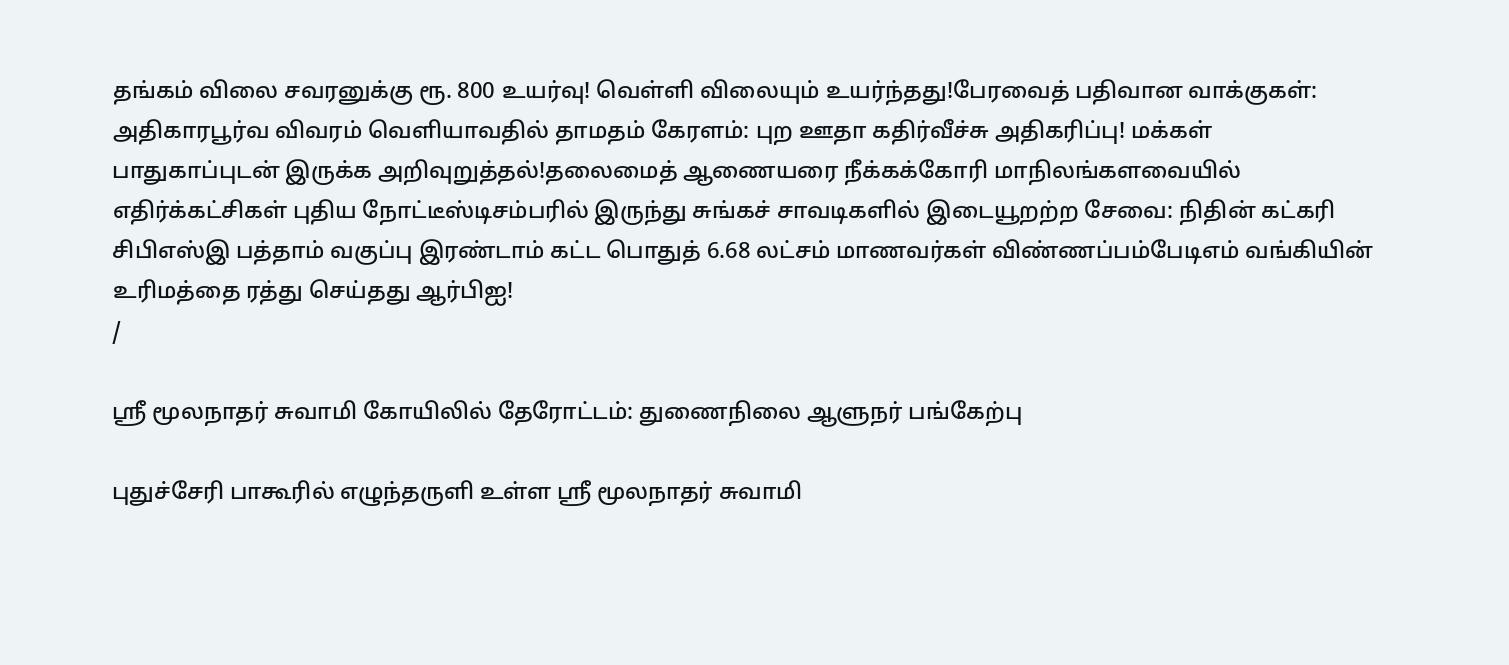தங்கம் விலை சவரனுக்கு ரூ. 800 உயர்வு! வெள்ளி விலையும் உயர்ந்தது!பேரவைத் பதிவான வாக்குகள்: அதிகாரபூர்வ விவரம் வெளியாவதில் தாமதம் கேரளம்: புற ஊதா கதிர்வீச்சு அதிகரிப்பு! மக்கள் பாதுகாப்புடன் இருக்க அறிவுறுத்தல்!தலைமைத் ஆணையரை நீக்கக்கோரி மாநிலங்களவையில் எதிர்க்கட்சிகள் புதிய நோட்டீஸ்டிசம்பரில் இருந்து சுங்கச் சாவடிகளில் இடையூறற்ற சேவை: நிதின் கட்கரி சிபிஎஸ்இ பத்தாம் வகுப்பு இரண்டாம் கட்ட பொதுத் 6.68 லட்சம் மாணவர்கள் விண்ணப்பம்பேடிஎம் வங்கியின் உரிமத்தை ரத்து செய்தது ஆர்பிஐ!
/

ஶ்ரீ மூலநாதர் சுவாமி கோயிலில் தேரோட்டம்: துணைநிலை ஆளுநர் பங்கேற்பு

புதுச்சேரி பாகூரில் எழுந்தருளி உள்ள ஶ்ரீ மூலநாதர் சுவாமி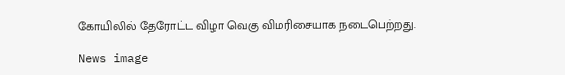கோயிலில் தேரோட்ட விழா வெகு விமரிசையாக நடைபெற்றது.

News image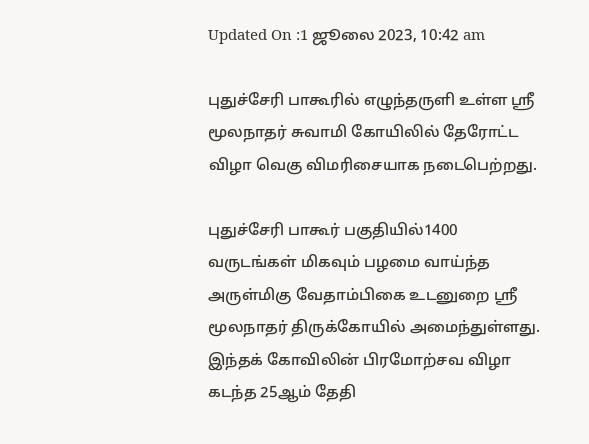Updated On :1 ஜூலை 2023, 10:42 am

புதுச்சேரி பாகூரில் எழுந்தருளி உள்ள ஶ்ரீ மூலநாதர் சுவாமி கோயிலில் தேரோட்ட விழா வெகு விமரிசையாக நடைபெற்றது.

புதுச்சேரி பாகூர் பகுதியில்1400 வருடங்கள் மிகவும் பழமை வாய்ந்த அருள்மிகு வேதாம்பிகை உடனுறை ஸ்ரீ மூலநாதர் திருக்கோயில் அமைந்துள்ளது. இந்தக் கோவிலின் பிரமோற்சவ விழா கடந்த 25ஆம் தேதி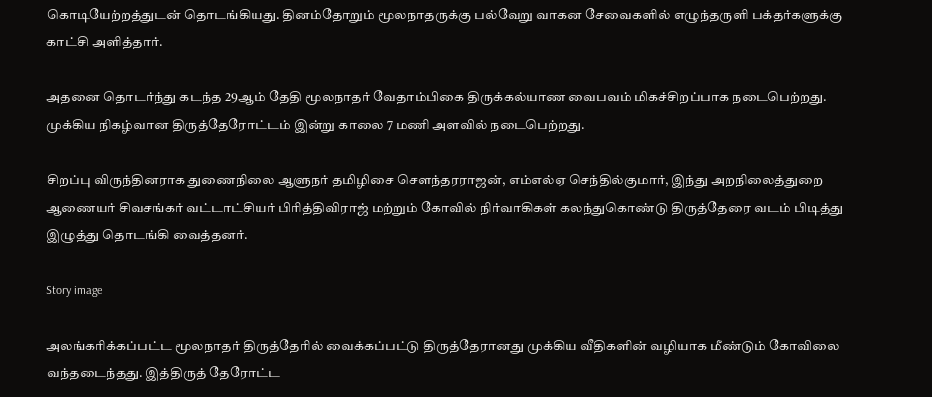கொடியேற்றத்துடன் தொடங்கியது. தினம்தோறும் மூலநாதருக்கு பல்வேறு வாகன சேவைகளில் எழுந்தருளி பக்தர்களுக்கு காட்சி அளித்தார்.

அதனை தொடர்ந்து கடந்த 29ஆம் தேதி மூலநாதர் வேதாம்பிகை திருக்கல்யாண வைபவம் மிகச்சிறப்பாக நடைபெற்றது. முக்கிய நிகழ்வான திருத்தேரோட்டம் இன்று காலை 7 மணி அளவில் நடைபெற்றது.

சிறப்பு விருந்தினராக துணைநிலை ஆளுநர் தமிழிசை சௌந்தரராஜன், எம்எல்ஏ செந்தில்குமார், இந்து அறநிலைத்துறை ஆணையர் சிவசங்கர் வட்டாட்சியர் பிரித்திவிராஜ் மற்றும் கோவில் நிர்வாகிகள் கலந்துகொண்டு திருத்தேரை வடம் பிடித்து இழுத்து தொடங்கி வைத்தனர்.

Story image

அலங்கரிக்கப்பட்ட மூலநாதர் திருத்தேரில் வைக்கப்பட்டு திருத்தேரானது முக்கிய வீதிகளின் வழியாக மீண்டும் கோவிலை வந்தடைந்தது. இத்திருத் தேரோட்ட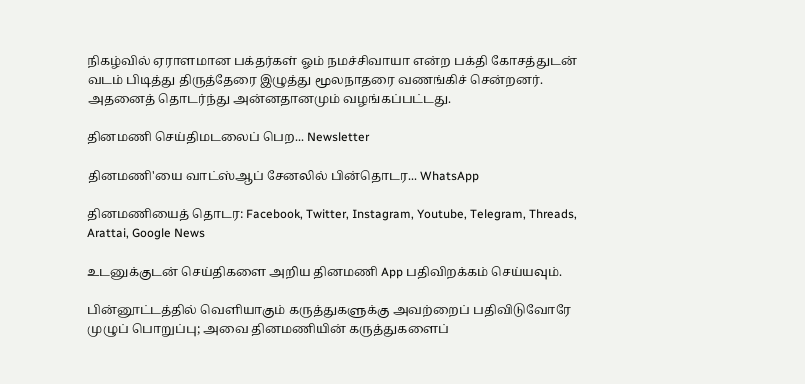நிகழ்வில் ஏராளமான பக்தர்கள் ஓம் நமச்சிவாயா என்ற பக்தி கோசத்துடன் வடம் பிடித்து திருத்தேரை இழுத்து மூலநாதரை வணங்கிச் சென்றனர். அதனைத் தொடர்ந்து அன்னதானமும் வழங்கப்பட்டது.

தினமணி செய்திமடலைப் பெற... Newsletter

தினமணி'யை வாட்ஸ்ஆப் சேனலில் பின்தொடர... WhatsApp

தினமணியைத் தொடர: Facebook, Twitter, Instagram, Youtube, Telegram, Threads, Arattai, Google News

உடனுக்குடன் செய்திகளை அறிய தினமணி App பதிவிறக்கம் செய்யவும்.

பின்னூட்டத்தில் வெளியாகும் கருத்துகளுக்கு அவற்றைப் பதிவிடுவோரே முழுப் பொறுப்பு; அவை தினமணியின் கருத்துகளைப்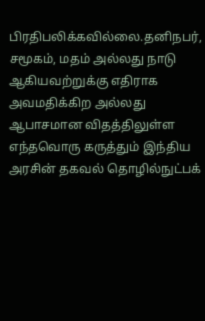பிரதிபலிக்கவில்லை.தனிநபர், சமூகம், மதம் அல்லது நாடு ஆகியவற்றுக்கு எதிராக அவமதிக்கிற அல்லது ஆபாசமான விதத்திலுள்ள எந்தவொரு கருத்தும் இந்திய அரசின் தகவல் தொழில்நுட்பக்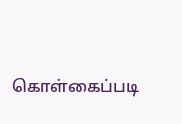கொள்கைப்படி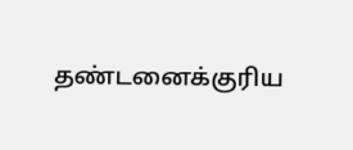தண்டனைக்குரிய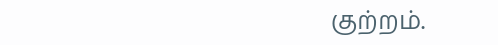குற்றம்.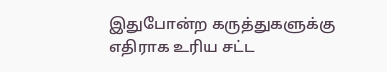இதுபோன்ற கருத்துகளுக்கு எதிராக உரிய சட்ட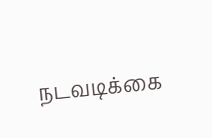நடவடிக்கை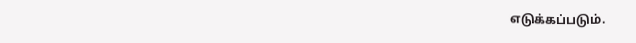எடுக்கப்படும்.